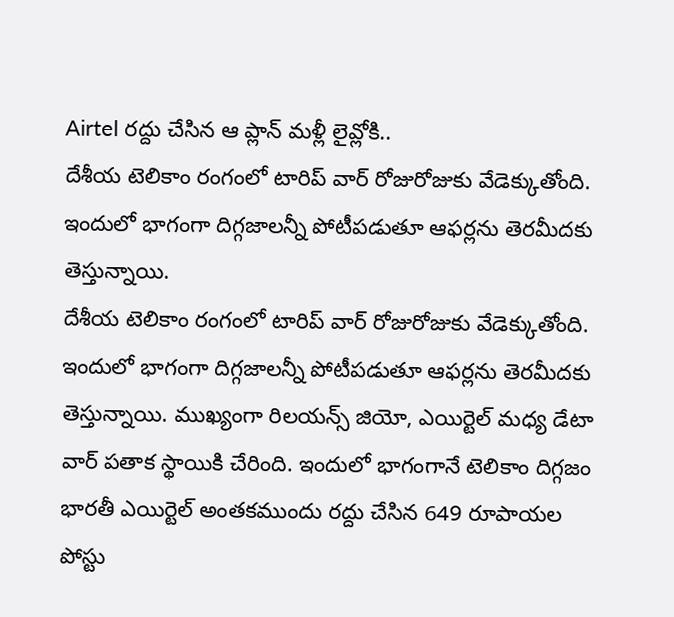Airtel రద్దు చేసిన ఆ ప్లాన్ మళ్లీ లైవ్లోకి..
దేశీయ టెలికాం రంగంలో టారిప్ వార్ రోజురోజుకు వేడెక్కుతోంది. ఇందులో భాగంగా దిగ్గజాలన్నీ పోటీపడుతూ ఆఫర్లను తెరమీదకు తెస్తున్నాయి.
దేశీయ టెలికాం రంగంలో టారిప్ వార్ రోజురోజుకు వేడెక్కుతోంది. ఇందులో భాగంగా దిగ్గజాలన్నీ పోటీపడుతూ ఆఫర్లను తెరమీదకు తెస్తున్నాయి. ముఖ్యంగా రిలయన్స్ జియో, ఎయిర్టెల్ మధ్య డేటా వార్ పతాక స్థాయికి చేరింది. ఇందులో భాగంగానే టెలికాం దిగ్గజం భారతీ ఎయిర్టెల్ అంతకముందు రద్దు చేసిన 649 రూపాయల పోస్టు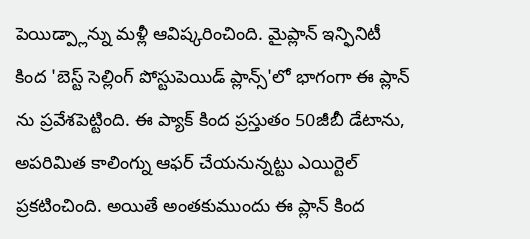పెయిడ్ప్లాన్ను మళ్లీ ఆవిష్కరించింది. మైప్లాన్ ఇన్ఫినిటీ కింద 'బెస్ట్ సెల్లింగ్ పోస్టుపెయిడ్ ప్లాన్స్'లో భాగంగా ఈ ప్లాన్ ను ప్రవేశపెట్టింది. ఈ ప్యాక్ కింద ప్రస్తుతం 50జీబీ డేటాను, అపరిమిత కాలింగ్ను ఆఫర్ చేయనున్నట్టు ఎయిర్టెల్ ప్రకటించింది. అయితే అంతకుముందు ఈ ప్లాన్ కింద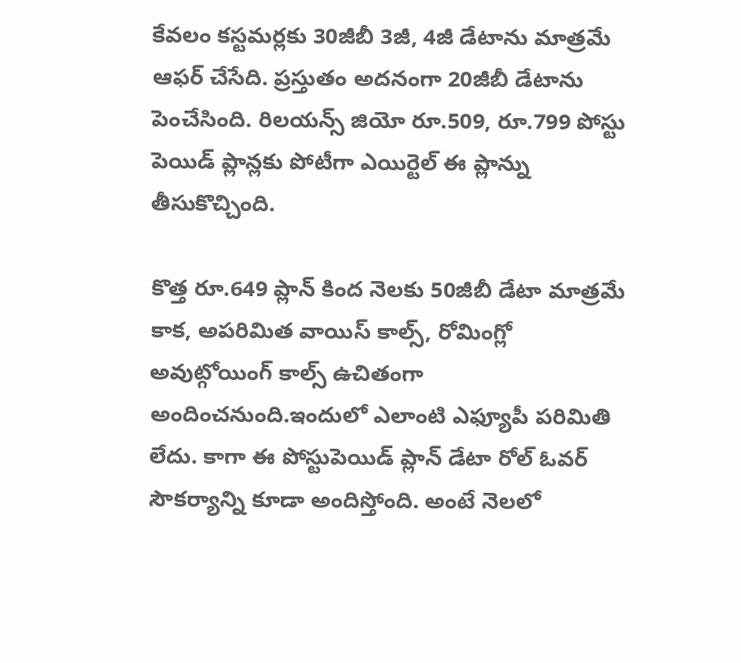కేవలం కస్టమర్లకు 30జీబీ 3జీ, 4జీ డేటాను మాత్రమే ఆఫర్ చేసేది. ప్రస్తుతం అదనంగా 20జీబీ డేటాను పెంచేసింది. రిలయన్స్ జియో రూ.509, రూ.799 పోస్టు పెయిడ్ ప్లాన్లకు పోటీగా ఎయిర్టెల్ ఈ ప్లాన్ను తీసుకొచ్చింది.

కొత్త రూ.649 ప్లాన్ కింద నెలకు 50జీబీ డేటా మాత్రమే కాక, అపరిమిత వాయిస్ కాల్స్, రోమింగ్లో అవుట్గోయింగ్ కాల్స్ ఉచితంగా అందించనుంది.ఇందులో ఎలాంటి ఎఫ్యూపీ పరిమితి లేదు. కాగా ఈ పోస్టుపెయిడ్ ప్లాన్ డేటా రోల్ ఓవర్ సౌకర్యాన్ని కూడా అందిస్తోంది. అంటే నెలలో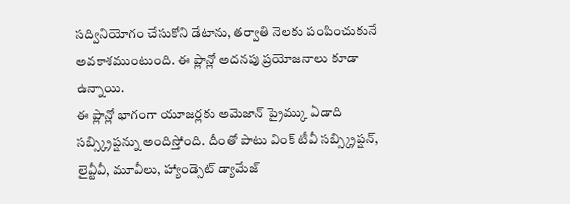సద్వినియోగం చేసుకోని డేటాను, తర్వాతి నెలకు పంపించుకునే అవకాశముంటుంది. ఈ ప్లాన్లో అదనపు ప్రయోజనాలు కూడా ఉన్నాయి.
ఈ ప్లాన్లో భాగంగా యూజర్లకు అమెజాన్ ప్రైమ్కు ఏడాది సబ్స్క్రిప్షన్ను అందిస్తోంది. దీంతో పాటు వింక్ టీవీ సబ్స్క్రిప్షన్, లైవ్టీవీ, మూవీలు, హ్యాండ్సెట్ డ్యామేజ్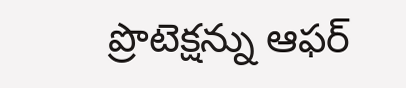ప్రొటెక్షన్ను ఆఫర్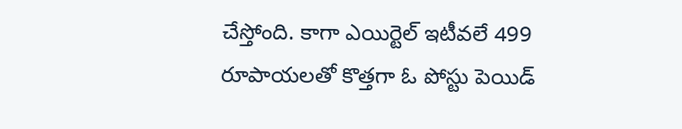చేస్తోంది. కాగా ఎయిర్టెల్ ఇటీవలే 499 రూపాయలతో కొత్తగా ఓ పోస్టు పెయిడ్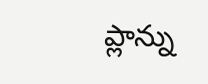ప్లాన్ను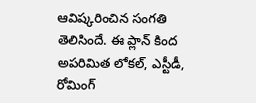ఆవిష్కరించిన సంగతి తెలిసిందే. ఈ ప్లాన్ కింద అపరిమిత లోకల్, ఎస్టీడీ, రోమింగ్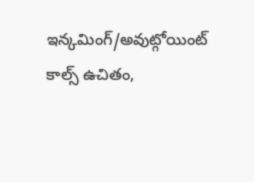ఇన్కమింగ్/అవుట్గోయింట్ కాల్స్ ఉచితం,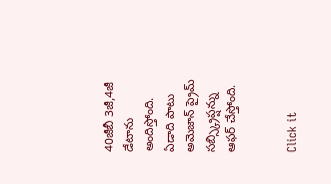40జీబీ 3జీ,4జీ డేటాను అందిస్తోంది. ఏడాది పాటు అమెజాన్ ప్రైమ్ సబ్స్క్రిప్షన్ను ఆఫర్ చేస్తోంది.


Click it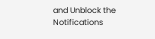and Unblock the Notifications